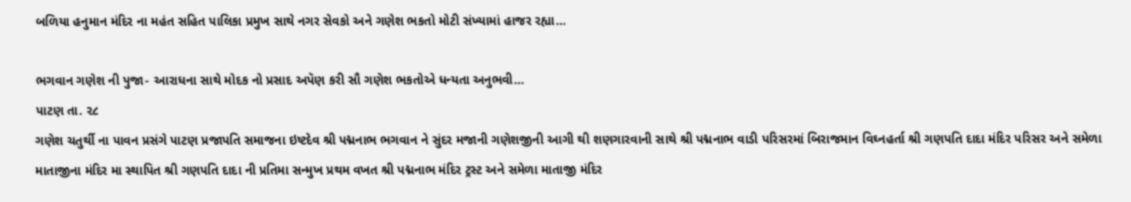બળિયા હનુમાન મંદિર ના મહંત સહિત પાલિકા પ્રમુખ સાથે નગર સેવકો અને ગણેશ ભકતો મોટી સંખ્યામાં હાજર રહ્યા…

ભગવાન ગણેશ ની પુજા- આરાધના સાથે મોદક નો પ્રસાદ અપૅણ કરી સૌ ગણેશ ભકતોએ ધન્યતા અનુભવી…
પાટણ તા. ૨૮
ગણેશ ચતુર્થી ના પાવન પ્રસંગે પાટણ પ્રજાપતિ સમાજના ઇષ્ટદેવ શ્રી પદ્મનાભ ભગવાન ને સુંદર મજાની ગણેશજીની આગી થી શણગારવાની સાથે શ્રી પદ્મનાભ વાડી પરિસરમાં બિરાજમાન વિઘ્નહર્તા શ્રી ગણપતિ દાદા મંદિર પરિસર અને સમેળા માતાજીના મંદિર મા સ્થાપિત શ્રી ગણપતિ દાદા ની પ્રતિમા સન્મુખ પ્રથમ વખત શ્રી પદ્મનાભ મંદિર ટ્રસ્ટ અને સમેળા માતાજી મંદિર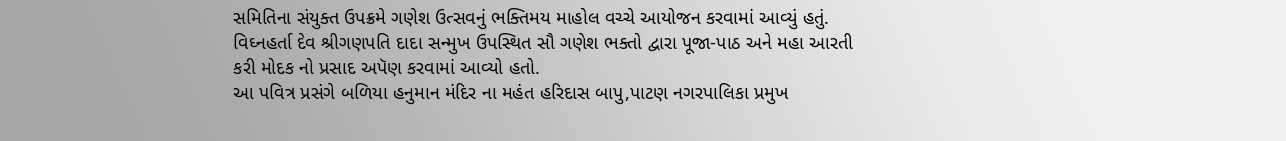સમિતિના સંયુક્ત ઉપક્રમે ગણેશ ઉત્સવનું ભક્તિમય માહોલ વચ્ચે આયોજન કરવામાં આવ્યું હતું.
વિઘ્નહર્તા દેવ શ્રીગણપતિ દાદા સન્મુખ ઉપસ્થિત સૌ ગણેશ ભક્તો દ્વારા પૂજા-પાઠ અને મહા આરતી કરી મોદક નો પ્રસાદ અપૅણ કરવામાં આવ્યો હતો.
આ પવિત્ર પ્રસંગે બળિયા હનુમાન મંદિર ના મહંત હરિદાસ બાપુ,પાટણ નગરપાલિકા પ્રમુખ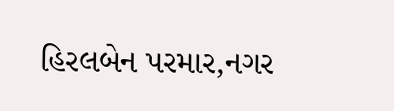હિરલબેન પરમાર,નગર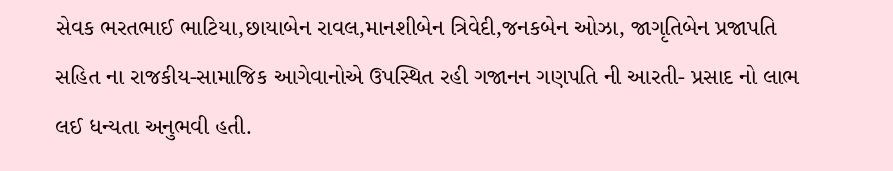સેવક ભરતભાઈ ભાટિયા,છાયાબેન રાવલ,માનશીબેન ત્રિવેદી,જનકબેન ઓઝા, જાગૃતિબેન પ્રજાપતિ સહિત ના રાજકીય-સામાજિક આગેવાનોએ ઉપસ્થિત રહી ગજાનન ગણપતિ ની આરતી- પ્રસાદ નો લાભ લઈ ધન્યતા અનુભવી હતી.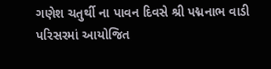ગણેશ ચતુર્થી ના પાવન દિવસે શ્રી પદ્મનાભ વાડી પરિસરમાં આયોજિત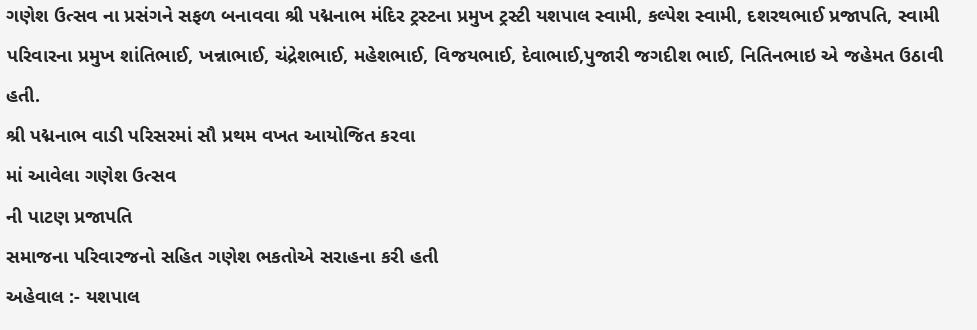ગણેશ ઉત્સવ ના પ્રસંગને સફળ બનાવવા શ્રી પદ્મનાભ મંદિર ટ્રસ્ટના પ્રમુખ ટ્રસ્ટી યશપાલ સ્વામી, કલ્પેશ સ્વામી, દશરથભાઈ પ્રજાપતિ, સ્વામી પરિવારના પ્રમુખ શાંતિભાઈ, ખન્નાભાઈ, ચંદ્રેશભાઈ, મહેશભાઈ, વિજયભાઈ, દેવાભાઈ,પુજારી જગદીશ ભાઈ, નિતિનભાઇ એ જહેમત ઉઠાવી
હતી.
શ્રી પદ્મનાભ વાડી પરિસરમાં સૌ પ્રથમ વખત આયોજિત કરવા
માં આવેલા ગણેશ ઉત્સવ
ની પાટણ પ્રજાપતિ
સમાજના પરિવારજનો સહિત ગણેશ ભકતોએ સરાહના કરી હતી
અહેવાલ :- યશપાલ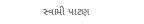સ્વામી પાટણ